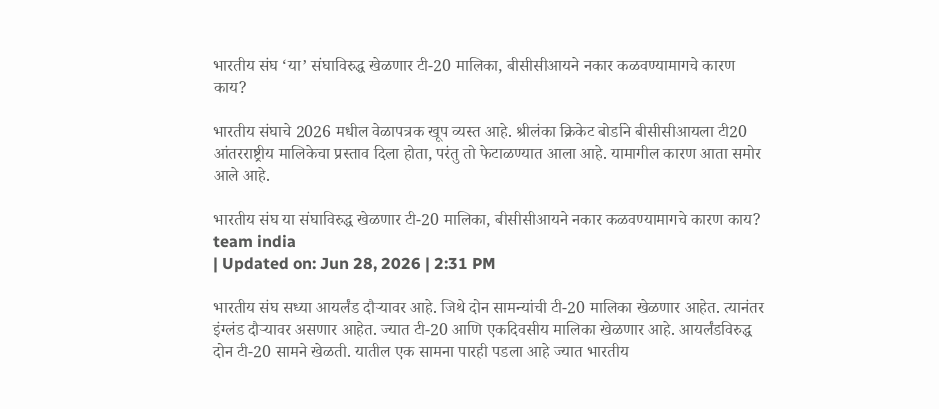भारतीय संघ ‘या’ संघाविरुद्ध खेळणार टी-20 मालिका, बीसीसीआयने नकार कळवण्यामागचे कारण काय?

भारतीय संघाचे 2026 मधील वेळापत्रक खूप व्यस्त आहे. श्रीलंका क्रिकेट बोर्डाने बीसीसीआयला टी20 आंतरराष्ट्रीय मालिकेचा प्रस्ताव दिला होता, परंतु तो फेटाळण्यात आला आहे. यामागील कारण आता समोर आले आहे.

भारतीय संघ या संघाविरुद्ध खेळणार टी-20 मालिका, बीसीसीआयने नकार कळवण्यामागचे कारण काय?
team india
| Updated on: Jun 28, 2026 | 2:31 PM

भारतीय संघ सध्या आयर्लंड दौऱ्यावर आहे. जिथे दोन सामन्यांची टी-20 मालिका खेळणार आहेत. त्यानंतर इंग्लंड दौऱ्यावर असणार आहेत. ज्यात टी-20 आणि एकदिवसीय मालिका खेळणार आहे. आयर्लंडविरुद्ध दोन टी-20 सामने खेळती. यातील एक सामना पारही पडला आहे ज्यात भारतीय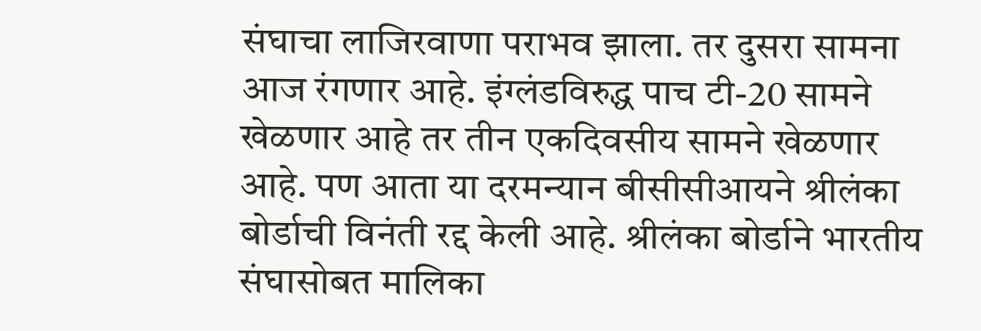संघाचा लाजिरवाणा पराभव झाला. तर दुसरा सामना आज रंगणार आहे. इंग्लंडविरुद्ध पाच टी-20 सामने खेळणार आहे तर तीन एकदिवसीय सामने खेळणार आहे. पण आता या दरमन्यान बीसीसीआयने श्रीलंका बोर्डाची विनंती रद्द केली आहे. श्रीलंका बोर्डाने भारतीय संघासोबत मालिका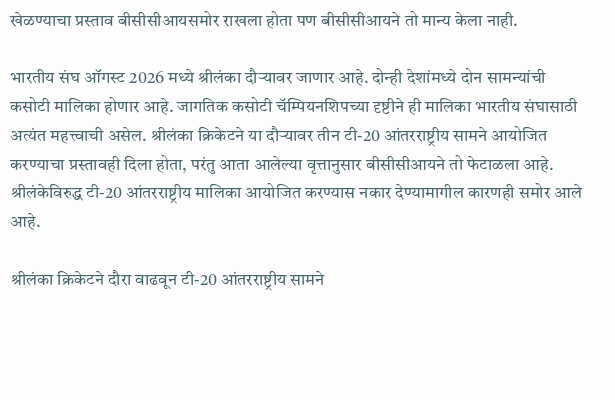खेळण्याचा प्रस्ताव बीसीसीआयसमोर राखला होता पण बीसीसीआयने तो मान्य केला नाही.

भारतीय संघ ऑगस्ट 2026 मध्ये श्रीलंका दौऱ्यावर जाणार आहे. दोन्ही देशांमध्ये दोन सामन्यांची कसोटी मालिका होणार आहे. जागतिक कसोटी चॅम्पियनशिपच्या दृष्टीने ही मालिका भारतीय संघासाठी अत्यंत महत्त्वाची असेल. श्रीलंका क्रिकेटने या दौऱ्यावर तीन टी-20 आंतरराष्ट्रीय सामने आयोजित करण्याचा प्रस्तावही दिला होता, परंतु आता आलेल्या वृत्तानुसार बीसीसीआयने तो फेटाळला आहे. श्रीलंकेविरुद्ध टी-20 आंतरराष्ट्रीय मालिका आयोजित करण्यास नकार देण्यामागील कारणही समोर आले आहे.

श्रीलंका क्रिकेटने दौरा वाढवून टी-20 आंतरराष्ट्रीय सामने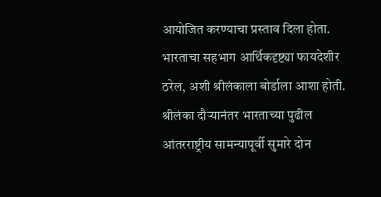आयोजित करण्याचा प्रस्ताव दिला होता. भारताचा सहभाग आर्थिकदृष्ट्या फायदेशीर ठरेल, अशी श्रीलंकाला बोर्डाला आशा होती. श्रीलंका दौऱ्यानंतर भारताच्या पुढील आंतरराष्ट्रीय सामन्यापूर्वी सुमारे दोन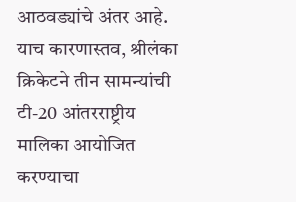आठवड्यांचे अंतर आहे. याच कारणास्तव, श्रीलंका क्रिकेटने तीन सामन्यांची टी-20 आंतरराष्ट्रीय मालिका आयोजित करण्याचा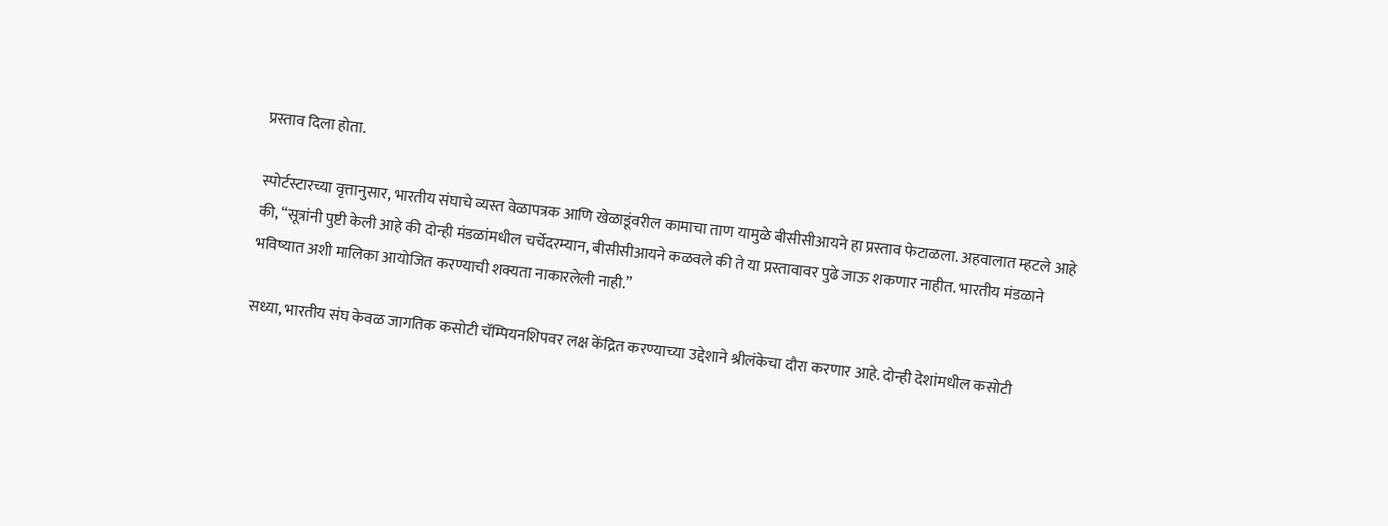प्रस्ताव दिला होता.

स्पोर्टस्टारच्या वृत्तानुसार, भारतीय संघाचे व्यस्त वेळापत्रक आणि खेळाडूंवरील कामाचा ताण यामुळे बीसीसीआयने हा प्रस्ताव फेटाळला. अहवालात म्हटले आहे की, “सूत्रांनी पुष्टी केली आहे की दोन्ही मंडळांमधील चर्चेदरम्यान, बीसीसीआयने कळवले की ते या प्रस्तावावर पुढे जाऊ शकणार नाहीत. भारतीय मंडळाने भविष्यात अशी मालिका आयोजित करण्याची शक्यता नाकारलेली नाही.”

सध्या, भारतीय संघ केवळ जागतिक कसोटी चॅम्पियनशिपवर लक्ष केंद्रित करण्याच्या उद्देशाने श्रीलंकेचा दौरा करणार आहे. दोन्ही देशांमधील कसोटी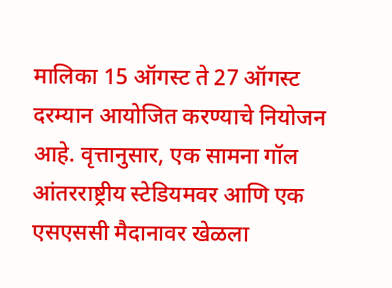मालिका 15 ऑगस्ट ते 27 ऑगस्ट दरम्यान आयोजित करण्याचे नियोजन आहे. वृत्तानुसार, एक सामना गॉल आंतरराष्ट्रीय स्टेडियमवर आणि एक एसएससी मैदानावर खेळला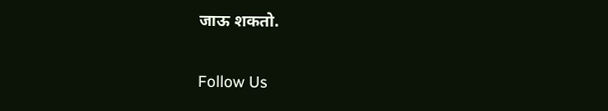जाऊ शकतो.

Follow Us